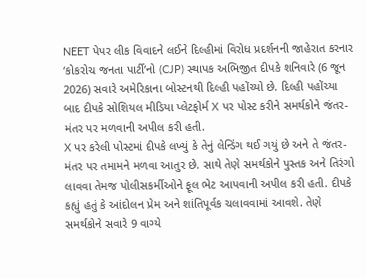NEET પેપર લીક વિવાદને લઈને દિલ્હીમાં વિરોધ પ્રદર્શનની જાહેરાત કરનાર ‘કોકરોચ જનતા પાર્ટી’નો (CJP) સ્થાપક અભિજીત દીપકે શનિવારે (6 જૂન 2026) સવારે અમેરિકાના બોસ્ટનથી દિલ્હી પહોંચ્યો છે. દિલ્હી પહોંચ્યા બાદ દીપકે સોશિયલ મીડિયા પ્લેટફોર્મ X પર પોસ્ટ કરીને સમર્થકોને જંતર-મંતર પર મળવાની અપીલ કરી હતી.
X પર કરેલી પોસ્ટમાં દીપકે લખ્યું કે તેનું લેન્ડિંગ થઈ ગયું છે અને તે જંતર-મંતર પર તમામને મળવા આતુર છે. સાથે તેણે સમર્થકોને પુસ્તક અને તિરંગો લાવવા તેમજ પોલીસકર્મીઓને ફૂલ ભેટ આપવાની અપીલ કરી હતી. દીપકે કહ્યું હતું કે આંદોલન પ્રેમ અને શાંતિપૂર્વક ચલાવવામાં આવશે. તેણે સમર્થકોને સવારે 9 વાગ્યે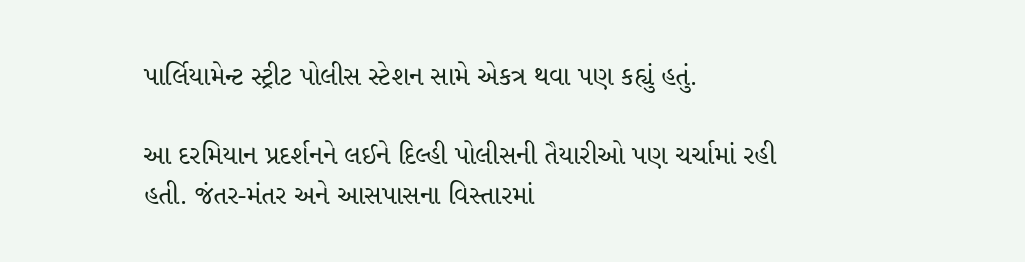પાર્લિયામેન્ટ સ્ટ્રીટ પોલીસ સ્ટેશન સામે એકત્ર થવા પણ કહ્યું હતું.

આ દરમિયાન પ્રદર્શનને લઈને દિલ્હી પોલીસની તૈયારીઓ પણ ચર્ચામાં રહી હતી. જંતર-મંતર અને આસપાસના વિસ્તારમાં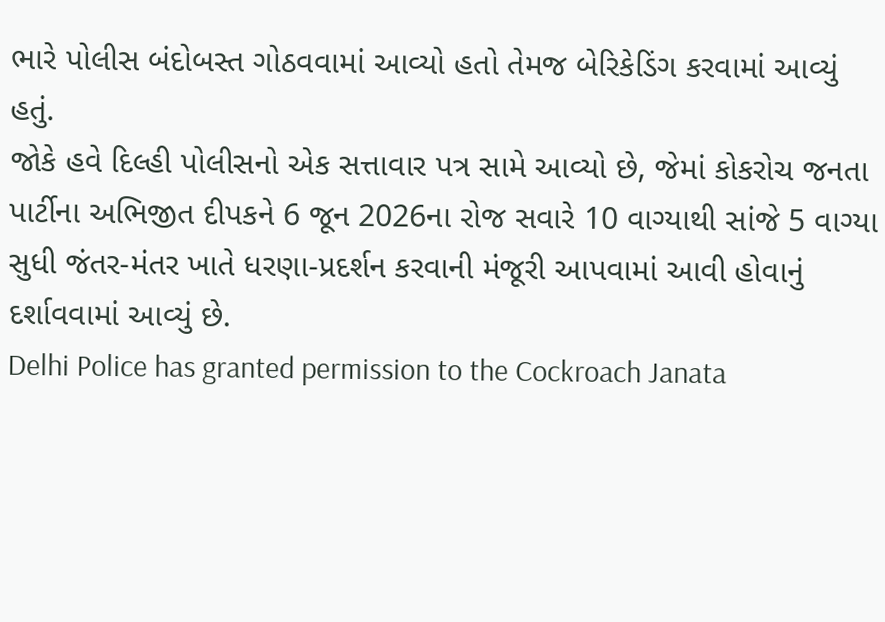ભારે પોલીસ બંદોબસ્ત ગોઠવવામાં આવ્યો હતો તેમજ બેરિકેડિંગ કરવામાં આવ્યું હતું.
જોકે હવે દિલ્હી પોલીસનો એક સત્તાવાર પત્ર સામે આવ્યો છે, જેમાં કોકરોચ જનતા પાર્ટીના અભિજીત દીપકને 6 જૂન 2026ના રોજ સવારે 10 વાગ્યાથી સાંજે 5 વાગ્યા સુધી જંતર-મંતર ખાતે ધરણા-પ્રદર્શન કરવાની મંજૂરી આપવામાં આવી હોવાનું દર્શાવવામાં આવ્યું છે.
Delhi Police has granted permission to the Cockroach Janata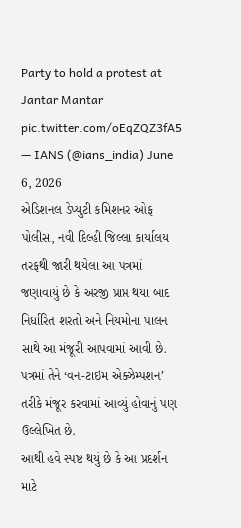Party to hold a protest at Jantar Mantar pic.twitter.com/oEqZQZ3fA5
— IANS (@ians_india) June 6, 2026
એડિશનલ ડેપ્યુટી કમિશનર ઓફ પોલીસ, નવી દિલ્હી જિલ્લા કાર્યાલય તરફથી જારી થયેલા આ પત્રમાં જણાવાયું છે કે અરજી પ્રાપ્ત થયા બાદ નિર્ધારિત શરતો અને નિયમોના પાલન સાથે આ મંજૂરી આપવામાં આવી છે. પત્રમાં તેને ‘વન-ટાઇમ એક્ઝેમ્પશન’ તરીકે મંજૂર કરવામાં આવ્યું હોવાનું પણ ઉલ્લેખિત છે.
આથી હવે સ્પષ્ટ થયું છે કે આ પ્રદર્શન માટે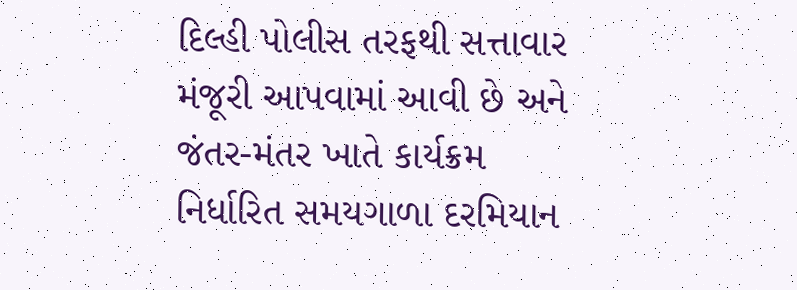દિલ્હી પોલીસ તરફથી સત્તાવાર મંજૂરી આપવામાં આવી છે અને જંતર-મંતર ખાતે કાર્યક્રમ નિર્ધારિત સમયગાળા દરમિયાન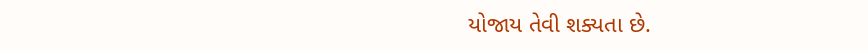યોજાય તેવી શક્યતા છે.